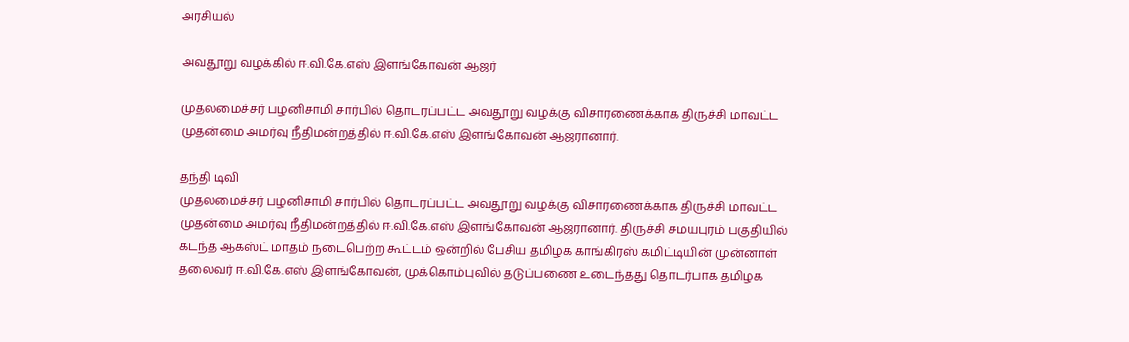அரசியல்

அவதூறு வழக்கில் ஈ.வி.கே.எஸ் இளங்கோவன் ஆஜர்

முதலமைச்சர் பழனிசாமி சார்பில் தொடரப்பட்ட அவதூறு வழக்கு விசாரணைக்காக திருச்சி மாவட்ட முதன்மை அமர்வு நீதிமன்றத்தில் ஈ.வி.கே.எஸ் இளங்கோவன் ஆஜரானார்.

தந்தி டிவி
முதலமைச்சர் பழனிசாமி சார்பில் தொடரப்பட்ட அவதூறு வழக்கு விசாரணைக்காக திருச்சி மாவட்ட முதன்மை அமர்வு நீதிமன்றத்தில் ஈ.வி.கே.எஸ் இளங்கோவன் ஆஜரானார். திருச்சி சமயபுரம் பகுதியில் கடந்த ஆகஸ்ட் மாதம் நடைபெற்ற கூட்டம் ஒன்றில் பேசிய தமிழக காங்கிரஸ் கமிட்டியின் முன்னாள் தலைவர் ஈ.வி.கே.எஸ் இளங்கோவன், முக்கொம்புவில் தடுப்பணை உடைந்தது தொடர்பாக தமிழக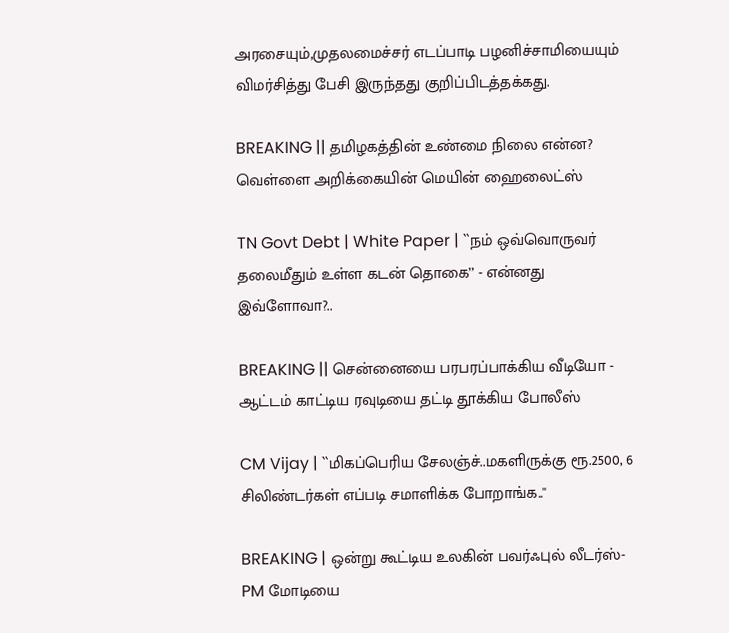அரசையும்,முதலமைச்சர் எடப்பாடி பழனிச்சாமியையும் விமர்சித்து பேசி இருந்தது குறிப்பிடத்தக்கது.

BREAKING || தமிழகத்தின் உண்மை நிலை என்ன? வெள்ளை அறிக்கையின் மெயின் ஹைலைட்ஸ்

TN Govt Debt | White Paper | ``நம் ஒவ்வொருவர் தலைமீதும் உள்ள கடன் தொகை’’ - என்னது இவ்ளோவா?..

BREAKING || சென்னையை பரபரப்பாக்கிய வீடியோ - ஆட்டம் காட்டிய ரவுடியை தட்டி தூக்கிய போலீஸ்

CM Vijay | ``மிகப்பெரிய சேலஞ்ச்..மகளிருக்கு ரூ.2500, 6 சிலிண்டர்கள் எப்படி சமாளிக்க போறாங்க..''

BREAKING | ஒன்று கூட்டிய உலகின் பவர்ஃபுல் லீடர்ஸ்-PM மோடியை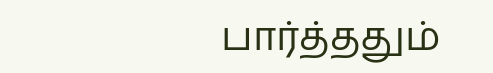பார்த்ததும்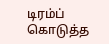டிரம்ப் கொடுத்த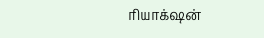ரியாக்‌ஷன்